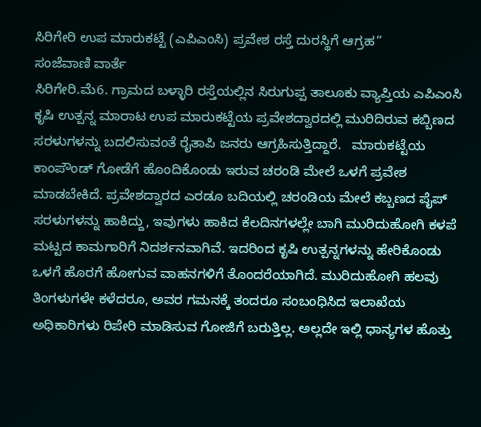ಸಿರಿಗೇರಿ ಉಪ ಮಾರುಕಟ್ಟೆ (ಎಪಿಎಂಸಿ) ಪ್ರವೇಶ ರಸ್ತೆ ದುರಸ್ಥಿಗೆ ಆಗ್ರಹ”
ಸಂಜೆವಾಣಿ ವಾರ್ತೆ
ಸಿರಿಗೇರಿ.ಮೆ6. ಗ್ರಾಮದ ಬಳ್ಳಾರಿ ರಸ್ತೆಯಲ್ಲಿನ ಸಿರುಗುಪ್ಪ ತಾಲೂಕು ವ್ಯಾಪ್ತಿಯ ಎಪಿಎಂಸಿ ಕೃಷಿ ಉತ್ಪನ್ನ ಮಾರಾಟ ಉಪ ಮಾರುಕಟ್ಟೆಯ ಪ್ರವೇಶದ್ವಾರದಲ್ಲಿ ಮುರಿದಿರುವ ಕಬ್ಬಿಣದ ಸರಳುಗಳನ್ನು ಬದಲಿಸುವಂತೆ ರೈತಾಪಿ ಜನರು ಆಗ್ರಹಿಸುತ್ತಿದ್ದಾರೆ.   ಮಾರುಕಟ್ಟೆಯ ಕಾಂಪೌಂಡ್ ಗೋಡೆಗೆ ಹೊಂದಿಕೊಂಡು ಇರುವ ಚರಂಡಿ ಮೇಲೆ ಒಳಗೆ ಪ್ರವೇಶ ಮಾಡಬೇಕಿದೆ. ಪ್ರವೇಶದ್ವಾರದ ಎರಡೂ ಬದಿಯಲ್ಲಿ ಚರಂಡಿಯ ಮೇಲೆ ಕಬ್ಬಣದ ಪೈಪ್ ಸರಳುಗಳನ್ನು ಹಾಕಿದ್ದು, ಇವುಗಳು ಹಾಕಿದ ಕೆಲದಿನಗಳಲ್ಲೇ ಬಾಗಿ ಮುರಿದುಹೋಗಿ ಕಳಪೆ ಮಟ್ಟದ ಕಾಮಗಾರಿಗೆ ನಿದರ್ಶನವಾಗಿವೆ. ಇದರಿಂದ ಕೃಷಿ ಉತ್ಪನ್ನಗಳನ್ನು ಹೇರಿಕೊಂಡು ಒಳಗೆ ಹೊರಗೆ ಹೋಗುವ ವಾಹನಗಳಿಗೆ ತೊಂದರೆಯಾಗಿದೆ. ಮುರಿದುಹೋಗಿ ಹಲವು ತಿಂಗಳುಗಳೇ ಕಳೆದರೂ, ಅವರ ಗಮನಕ್ಕೆ ತಂದರೂ ಸಂಬಂಧಿಸಿದ ಇಲಾಖೆಯ ಅಧಿಕಾರಿಗಳು ರಿಪೇರಿ ಮಾಡಿಸುವ ಗೋಜಿಗೆ ಬರುತ್ತಿಲ್ಲ. ಅಲ್ಲದೇ ಇಲ್ಲಿ ಧಾನ್ಯಗಳ ಹೊತ್ತು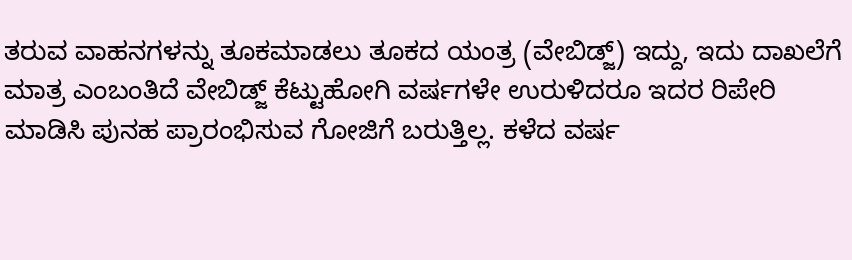ತರುವ ವಾಹನಗಳನ್ನು ತೂಕಮಾಡಲು ತೂಕದ ಯಂತ್ರ (ವೇಬಿಡ್ಜ್) ಇದ್ದು, ಇದು ದಾಖಲೆಗೆ ಮಾತ್ರ ಎಂಬಂತಿದೆ ವೇಬಿಡ್ಜ್ ಕೆಟ್ಟುಹೋಗಿ ವರ್ಷಗಳೇ ಉರುಳಿದರೂ ಇದರ ರಿಪೇರಿ ಮಾಡಿಸಿ ಪುನಹ ಪ್ರಾರಂಭಿಸುವ ಗೋಜಿಗೆ ಬರುತ್ತಿಲ್ಲ. ಕಳೆದ ವರ್ಷ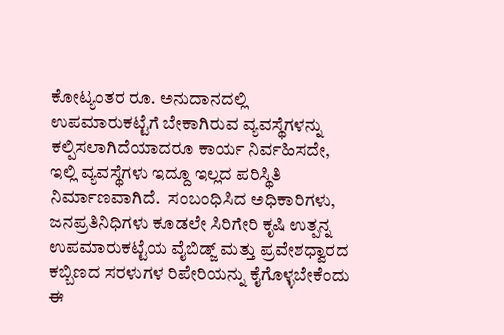ಕೋಟ್ಯಂತರ ರೂ. ಅನುದಾನದಲ್ಲಿ ಉಪಮಾರುಕಟ್ಟೆಗೆ ಬೇಕಾಗಿರುವ ವ್ಯವಸ್ಥೆಗಳನ್ನು ಕಲ್ಪಿಸಲಾಗಿದೆಯಾದರೂ ಕಾರ್ಯ ನಿರ್ವಹಿಸದೇ, ಇಲ್ಲಿ ವ್ಯವಸ್ಥೆಗಳು ಇದ್ದೂ ಇಲ್ಲದ ಪರಿಸ್ಥಿತಿ ನಿರ್ಮಾಣವಾಗಿದೆ.  ಸಂಬಂಧಿಸಿದ ಅಧಿಕಾರಿಗಳು, ಜನಪ್ರತಿನಿಧಿಗಳು ಕೂಡಲೇ ಸಿರಿಗೇರಿ ಕೃಷಿ ಉತ್ಪನ್ನ ಉಪಮಾರುಕಟ್ಟೆಯ ವೈಬಿಡ್ಜ್ ಮತ್ತು ಪ್ರವೇಶಧ್ವಾರದ ಕಬ್ಬಿಣದ ಸರಳುಗಳ ರಿಪೇರಿಯನ್ನು ಕೈಗೊಳ್ಳಬೇಕೆಂದು ಈ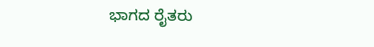ಭಾಗದ ರೈತರು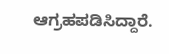ಆಗ್ರಹಪಡಿಸಿದ್ದಾರೆ.